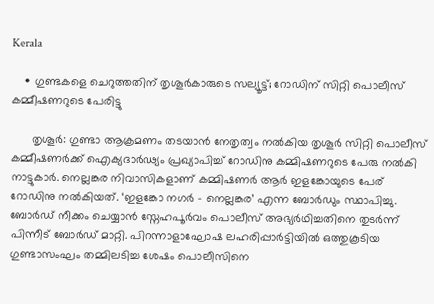Kerala

    • ഗുണ്ടകളെ ചെറുത്തതിന് തൃശൂര്‍കാരുടെ സല്യൂട്ട്; റോഡിന് സിറ്റി പൊലീസ് കമ്മീഷണറുടെ പേരിട്ടു

      തൃശൂര്‍: ഗുണ്ടാ ആക്രമണം തടയാന്‍ നേതൃത്വം നല്‍കിയ തൃശൂര്‍ സിറ്റി പൊലീസ് കമ്മീഷണര്‍ക്ക് ഐക്യദാര്‍ഢ്യം പ്രഖ്യാപിച്ച് റോഡിനു കമ്മിഷണറുടെ പേരു നല്‍കി നാട്ടുകാര്‍. നെല്ലങ്കര നിവാസികളാണ് കമ്മിഷണര്‍ ആര്‍ ഇളങ്കോയുടെ പേര് റോഡിനു നല്‍കിയത്. ‘ഇളങ്കോ നഗര്‍ – നെല്ലങ്കര’ എന്ന ബോര്‍ഡും സ്ഥാപിച്ചു. ബോര്‍ഡ് നീക്കം ചെയ്യാന്‍ സ്നേഹപൂര്‍വം പൊലീസ് അഭ്യര്‍ഥിച്ചതിനെ തുടര്‍ന്ന് പിന്നീട് ബോര്‍ഡ് മാറ്റി. പിറന്നാളാഘോഷ ലഹരിപ്പാര്‍ട്ടിയില്‍ ഒത്തുകൂടിയ ഗുണ്ടാസംഘം തമ്മിലടിച്ച ശേഷം പൊലീസിനെ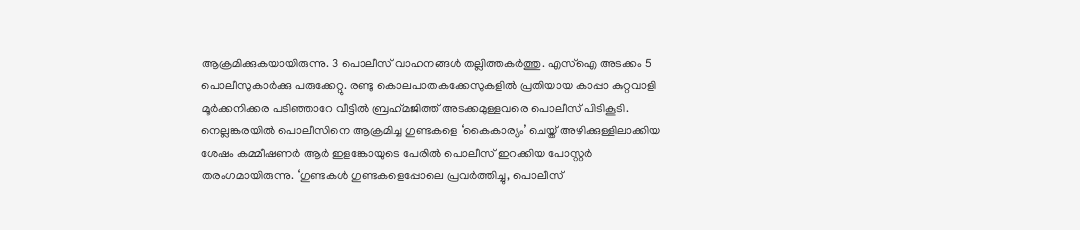ആക്രമിക്കുകയായിരുന്നു. 3 പൊലീസ് വാഹനങ്ങള്‍ തല്ലിത്തകര്‍ത്തു. എസ്ഐ അടക്കം 5 പൊലീസുകാര്‍ക്കു പരുക്കേറ്റു. രണ്ടു കൊലപാതകക്കേസുകളില്‍ പ്രതിയായ കാപ്പാ കുറ്റവാളി മൂര്‍ക്കനിക്കര പടിഞ്ഞാറേ വീട്ടില്‍ ബ്രഹ്‌മജിത്ത് അടക്കമുള്ളവരെ പൊലീസ് പിടികൂടി. നെല്ലങ്കരയില്‍ പൊലീസിനെ ആക്രമിച്ച ഗുണ്ടകളെ ‘കൈകാര്യം’ ചെയ്ത് അഴിക്കുള്ളിലാക്കിയ ശേഷം കമ്മീഷണര്‍ ആര്‍ ഇളങ്കോയുടെ പേരില്‍ പൊലീസ് ഇറക്കിയ പോസ്റ്റര്‍ തരംഗമായിരുന്നു. ‘ഗുണ്ടകള്‍ ഗുണ്ടകളെപ്പോലെ പ്രവര്‍ത്തിച്ചു, പൊലീസ്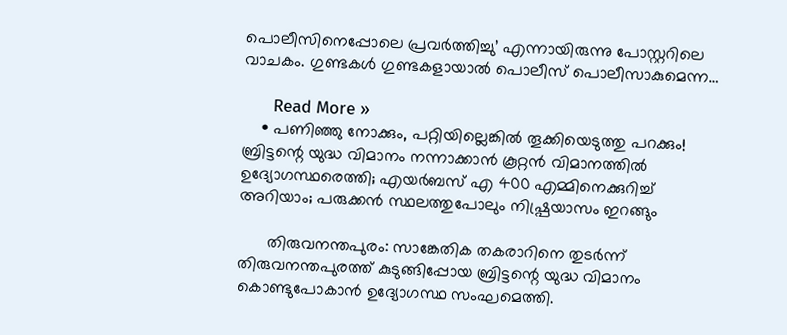പൊലീസിനെപ്പോലെ പ്രവര്‍ത്തിച്ചു’ എന്നായിരുന്നു പോസ്റ്ററിലെ വാചകം. ഗുണ്ടകള്‍ ഗുണ്ടകളായാല്‍ പൊലീസ് പൊലീസാകുമെന്ന…

      Read More »
    • പണിഞ്ഞു നോക്കും, പറ്റിയില്ലെങ്കില്‍ തൂക്കിയെടുത്തു പറക്കും! ബ്രിട്ടന്റെ യുദ്ധ വിമാനം നന്നാക്കാന്‍ കൂറ്റന്‍ വിമാനത്തില്‍ ഉദ്യോഗസ്ഥരെത്തി; എയര്‍ബസ് എ 400 എമ്മിനെക്കുറിച്ച് അറിയാം; പരുക്കന്‍ സ്ഥലത്തുപോലും നിഷ്പ്രയാസം ഇറങ്ങും

      തിരുവനന്തപുരം: സാങ്കേതിക തകരാറിനെ തുടര്‍ന്ന് തിരുവനന്തപുരത്ത് കുടുങ്ങിപ്പോയ ബ്രിട്ടന്റെ യുദ്ധ വിമാനം കൊണ്ടുപോകാന്‍ ഉദ്യോഗസ്ഥ സംഘമെത്തി.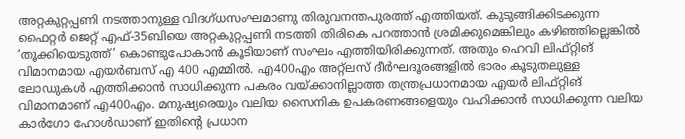അറ്റകുറ്റപ്പണി നടത്താനുള്ള വിദഗ്ധസംഘമാണു തിരുവനന്തപുരത്ത് എത്തിയത്. കുടുങ്ങിക്കിടക്കുന്ന ഫൈറ്റര്‍ ജെറ്റ് എഫ്-35ബിയെ അറ്റകുറ്റപ്പണി നടത്തി തിരികെ പറത്താന്‍ ശ്രമിക്കുമെങ്കിലും കഴിഞ്ഞില്ലെങ്കില്‍ ‘തൂക്കിയെടുത്ത്’ കൊണ്ടുപോകാന്‍ കൂടിയാണ് സംഘം എത്തിയിരിക്കുന്നത്. അതും ഹെവി ലിഫ്റ്റിങ് വിമാനമായ എയര്‍ബസ് എ 400 എമ്മില്‍. എ400എം അറ്റ്‌ലസ് ദീര്‍ഘദൂരങ്ങളില്‍ ഭാരം കൂടുതലുള്ള ലോഡുകള്‍ എത്തിക്കാന്‍ സാധിക്കുന്ന പകരം വയ്ക്കാനില്ലാത്ത തന്ത്രപ്രധാനമായ എയര്‍ ലിഫ്റ്റിങ് വിമാനമാണ് എ400എം. മനുഷ്യരെയും വലിയ സൈനിക ഉപകരണങ്ങളെയും വഹിക്കാന്‍ സാധിക്കുന്ന വലിയ കാര്‍ഗോ ഹോള്‍ഡാണ് ഇതിന്റെ പ്രധാന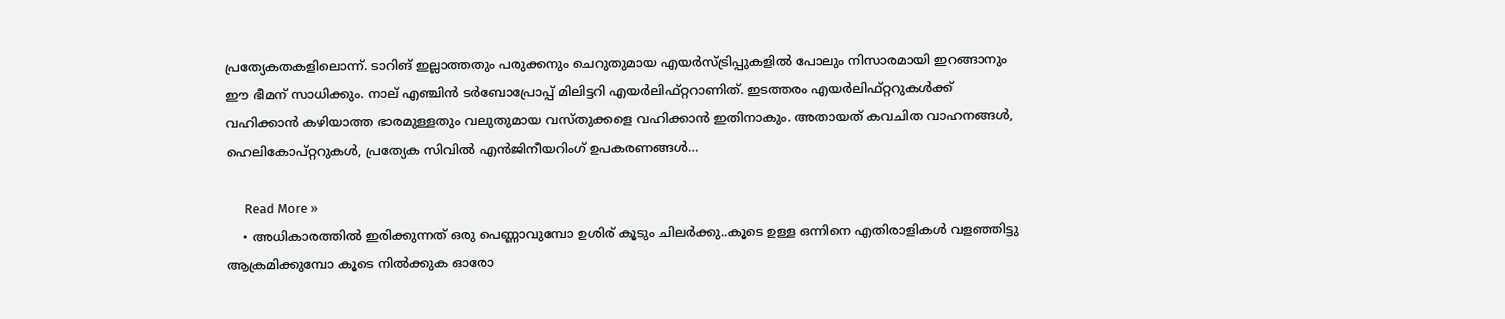പ്രത്യേകതകളിലൊന്ന്. ടാറിങ് ഇല്ലാത്തതും പരുക്കനും ചെറുതുമായ എയര്‍സ്ട്രിപ്പുകളില്‍ പോലും നിസാരമായി ഇറങ്ങാനും ഈ ഭീമന് സാധിക്കും. നാല് എഞ്ചിന്‍ ടര്‍ബോപ്രോപ്പ് മിലിട്ടറി എയര്‍ലിഫ്റ്ററാണിത്. ഇടത്തരം എയര്‍ലിഫ്റ്ററുകള്‍ക്ക് വഹിക്കാന്‍ കഴിയാത്ത ഭാരമുള്ളതും വലുതുമായ വസ്തുക്കളെ വഹിക്കാന്‍ ഇതിനാകും. അതായത് കവചിത വാഹനങ്ങള്‍, ഹെലികോപ്റ്ററുകള്‍, പ്രത്യേക സിവില്‍ എന്‍ജിനീയറിംഗ് ഉപകരണങ്ങള്‍…

      Read More »
    • അധികാരത്തിൽ ഇരിക്കുന്നത് ഒരു പെണ്ണാവുമ്പോ ഉശിര് കൂടും ചിലർക്കു..കൂടെ ഉള്ള ഒന്നിനെ എതിരാളികൾ വളഞ്ഞിട്ടു ആക്രമിക്കുമ്പോ കൂടെ നിൽക്കുക ഓരോ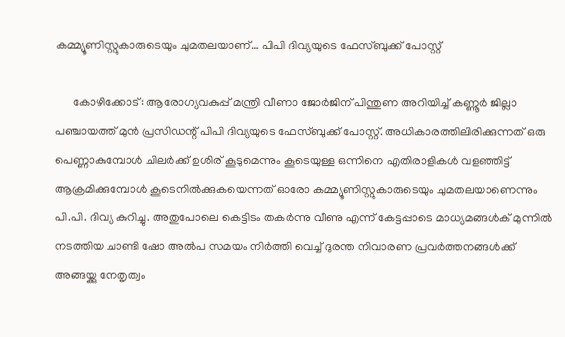കമ്മ്യൂണിസ്റ്റുകാരുടെയും ചുമതലയാണ്… പിപി ദിവ്യയുടെ ഫേസ്ബുക്ക് പോസ്റ്റ്

      കോഴിക്കോട്: ആരോഗ്യവകുപ്പ് മന്ത്രി വീണാ ജോർജിന് പിന്തുണ അറിയിച്ച് കണ്ണൂർ ജില്ലാ പഞ്ചായത്ത് മുൻ പ്രസിഡന്റ് പിപി ദിവ്യയു‌ടെ ഫേസ്ബുക്ക് പോസ്റ്റ്. അധികാരത്തിലിരിക്കുന്നത് ഒരു പെണ്ണാകുമ്പോൾ ചിലർക്ക് ഉശിര് കൂടുമെന്നും കൂടെയുള്ള ഒന്നിനെ എതിരാളികൾ വളഞ്ഞിട്ട് ആക്രമിക്കുമ്പോൾ കൂടെനിൽക്കുകയെന്നത് ഓരോ കമ്മ്യൂണിസ്റ്റുകാരുടെയും ചുമതലയാണെന്നും പി.പി. ദിവ്യ കുറിച്ചു. അതുപോലെ കെട്ടിടം തകർന്നു വീണു എന്ന് കേട്ടപ്പാടെ മാധ്യമങ്ങൾക് മുന്നിൽ നടത്തിയ ചാണ്ടി ഷോ അൽപ സമയം നിർത്തി വെച്ച് ദുരന്ത നിവാരണ പ്രവർത്തനങ്ങൾക്ക് അങ്ങയ്ക്കു നേതൃത്വം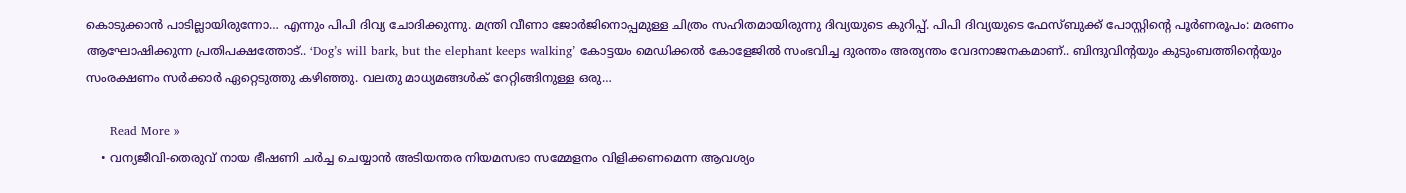കൊടുക്കാൻ പാടില്ലായിരുന്നോ… എന്നും പിപി ദിവ്യ ചോദിക്കുന്നു. മന്ത്രി വീണാ ജോർജിനൊപ്പമുള്ള ചിത്രം സഹിതമായിരുന്നു ദിവ്യയുടെ കുറിപ്പ്. പിപി ദിവ്യയുടെ ഫേസ്ബുക്ക് പോസ്റ്റിന്റെ പൂർണരൂപം: മരണം ആഘോഷിക്കുന്ന പ്രതിപക്ഷത്തോട്.. ‘Dog’s will bark, but the elephant keeps walking’ കോട്ടയം മെഡിക്കൽ കോളേജിൽ സംഭവിച്ച ദുരന്തം അത്യന്തം വേദനാജനകമാണ്.. ബിന്ദുവിന്റയും കുടുംബത്തിന്റെയും സംരക്ഷണം സർക്കാർ ഏറ്റെടുത്തു കഴിഞ്ഞു. വലതു മാധ്യമങ്ങൾക് റേറ്റിങ്ങിനുള്ള ഒരു…

      Read More »
    • വന്യജീവി-തെരുവ് നായ ഭീഷണി ചര്‍ച്ച ചെയ്യാന്‍ അടിയന്തര നിയമസഭാ സമ്മേളനം വിളിക്കണമെന്ന ആവശ്യം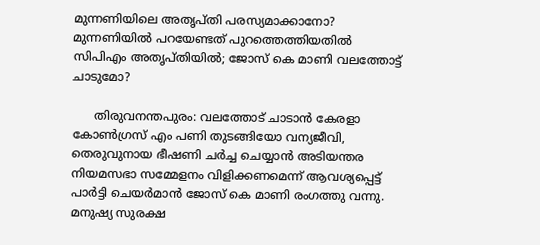മുന്നണിയിലെ അതൃപ്തി പരസ്യമാക്കാനോ? മുന്നണിയില്‍ പറയേണ്ടത് പുറത്തെത്തിയതില്‍ സിപിഎം അതൃപ്തിയില്‍; ജോസ് കെ മാണി വലത്തോട്ട് ചാടുമോ?

      തിരുവനന്തപുരം: വലത്തോട് ചാടാന്‍ കേരളാ കോണ്‍ഗ്രസ് എം പണി തുടങ്ങിയോ വന്യജീവി, തെരുവുനായ ഭീഷണി ചര്‍ച്ച ചെയ്യാന്‍ അടിയന്തര നിയമസഭാ സമ്മേളനം വിളിക്കണമെന്ന് ആവശ്യപ്പെട്ട് പാര്‍ട്ടി ചെയര്‍മാന്‍ ജോസ് കെ മാണി രംഗത്തു വന്നു. മനുഷ്യ സുരക്ഷ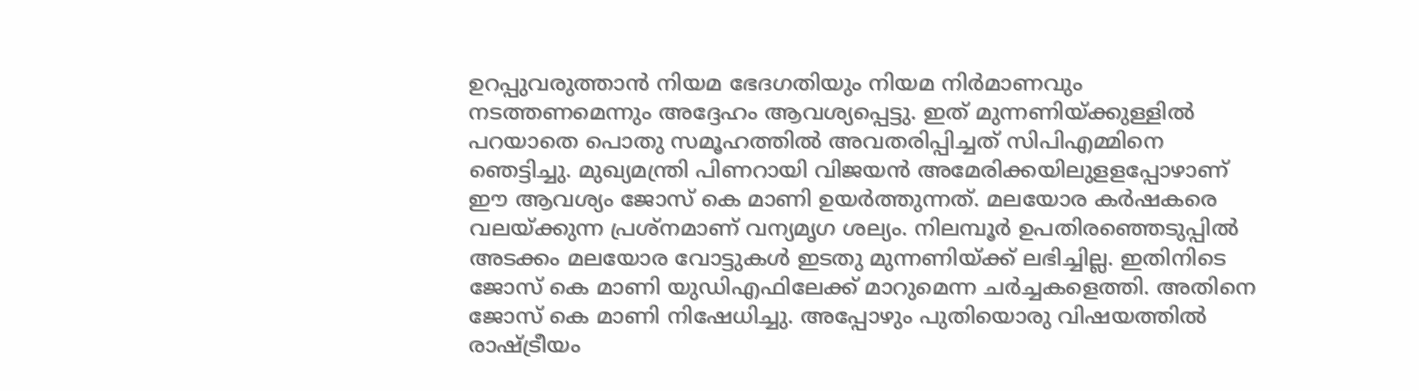ഉറപ്പുവരുത്താന്‍ നിയമ ഭേദഗതിയും നിയമ നിര്‍മാണവും നടത്തണമെന്നും അദ്ദേഹം ആവശ്യപ്പെട്ടു. ഇത് മുന്നണിയ്ക്കുള്ളില്‍ പറയാതെ പൊതു സമൂഹത്തില്‍ അവതരിപ്പിച്ചത് സിപിഎമ്മിനെ ഞെട്ടിച്ചു. മുഖ്യമന്ത്രി പിണറായി വിജയന്‍ അമേരിക്കയിലുളളപ്പോഴാണ് ഈ ആവശ്യം ജോസ് കെ മാണി ഉയര്‍ത്തുന്നത്. മലയോര കര്‍ഷകരെ വലയ്ക്കുന്ന പ്രശ്നമാണ് വന്യമൃഗ ശല്യം. നിലമ്പൂര്‍ ഉപതിരഞ്ഞെടുപ്പില്‍ അടക്കം മലയോര വോട്ടുകള്‍ ഇടതു മുന്നണിയ്ക്ക് ലഭിച്ചില്ല. ഇതിനിടെ ജോസ് കെ മാണി യുഡിഎഫിലേക്ക് മാറുമെന്ന ചര്‍ച്ചകളെത്തി. അതിനെ ജോസ് കെ മാണി നിഷേധിച്ചു. അപ്പോഴും പുതിയൊരു വിഷയത്തില്‍ രാഷ്ട്രീയം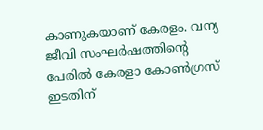കാണുകയാണ് കേരളം. വന്യ ജീവി സംഘര്‍ഷത്തിന്റെ പേരില്‍ കേരളാ കോണ്‍ഗ്രസ് ഇടതിന്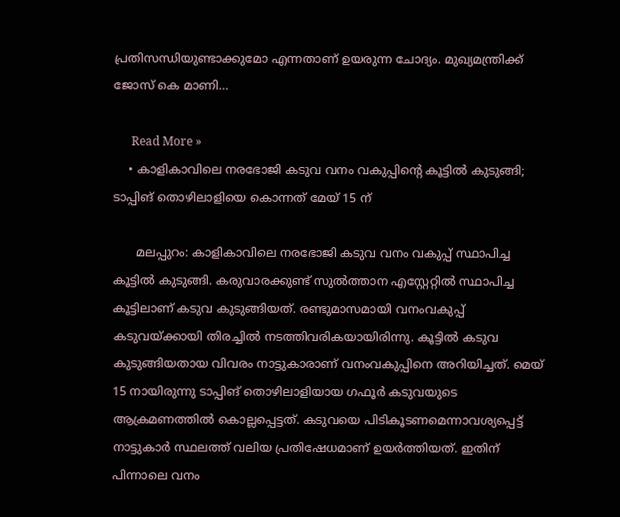പ്രതിസന്ധിയുണ്ടാക്കുമോ എന്നതാണ് ഉയരുന്ന ചോദ്യം. മുഖ്യമന്ത്രിക്ക് ജോസ് കെ മാണി…

      Read More »
    • കാളികാവിലെ നരഭോജി കടുവ വനം വകുപ്പിന്റെ കൂട്ടില്‍ കുടുങ്ങി; ടാപ്പിങ് തൊഴിലാളിയെ കൊന്നത് മേയ് 15 ന്

      മലപ്പുറം: കാളികാവിലെ നരഭോജി കടുവ വനം വകുപ്പ് സ്ഥാപിച്ച കൂട്ടില്‍ കുടുങ്ങി. കരുവാരക്കുണ്ട് സുല്‍ത്താന എസ്റ്റേറ്റില്‍ സ്ഥാപിച്ച കൂട്ടിലാണ് കടുവ കുടുങ്ങിയത്. രണ്ടുമാസമായി വനംവകുപ്പ് കടുവയ്ക്കായി തിരച്ചില്‍ നടത്തിവരികയായിരിന്നു. കൂട്ടില്‍ കടുവ കുടുങ്ങിയതായ വിവരം നാട്ടുകാരാണ് വനംവകുപ്പിനെ അറിയിച്ചത്. മെയ് 15 നായിരുന്നു ടാപ്പിങ് തൊഴിലാളിയായ ഗഫൂര്‍ കടുവയുടെ ആക്രമണത്തില്‍ കൊല്ലപ്പെട്ടത്. കടുവയെ പിടികൂടണമെന്നാവശ്യപ്പെട്ട് നാട്ടുകാര്‍ സ്ഥലത്ത് വലിയ പ്രതിഷേധമാണ് ഉയര്‍ത്തിയത്. ഇതിന് പിന്നാലെ വനം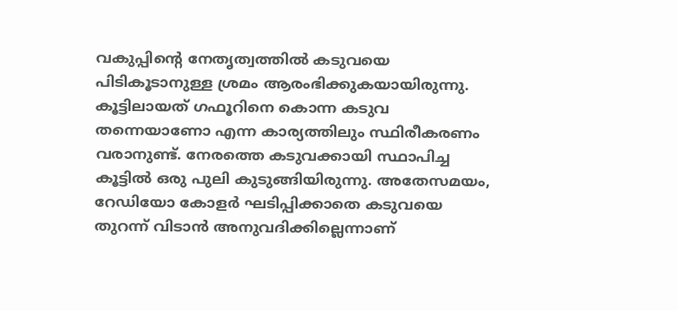വകുപ്പിന്റെ നേതൃത്വത്തില്‍ കടുവയെ പിടികൂടാനുള്ള ശ്രമം ആരംഭിക്കുകയായിരുന്നു. കൂട്ടിലായത് ഗഫൂറിനെ കൊന്ന കടുവ തന്നെയാണോ എന്ന കാര്യത്തിലും സ്ഥിരീകരണം വരാനുണ്ട്. നേരത്തെ കടുവക്കായി സ്ഥാപിച്ച കൂട്ടില്‍ ഒരു പുലി കുടുങ്ങിയിരുന്നു. അതേസമയം, റേഡിയോ കോളര്‍ ഘടിപ്പിക്കാതെ കടുവയെ തുറന്ന് വിടാന്‍ അനുവദിക്കില്ലെന്നാണ്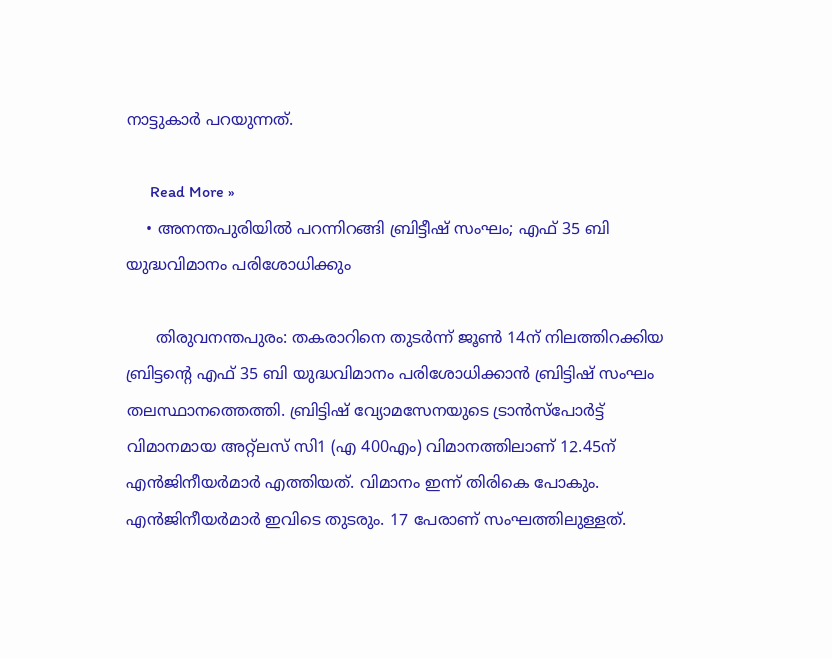നാട്ടുകാര്‍ പറയുന്നത്.

      Read More »
    • അനന്തപുരിയില്‍ പറന്നിറങ്ങി ബ്രിട്ടീഷ് സംഘം; എഫ് 35 ബി യുദ്ധവിമാനം പരിശോധിക്കും

      തിരുവനന്തപുരം: തകരാറിനെ തുടര്‍ന്ന് ജൂണ്‍ 14ന് നിലത്തിറക്കിയ ബ്രിട്ടന്റെ എഫ് 35 ബി യുദ്ധവിമാനം പരിശോധിക്കാന്‍ ബ്രിട്ടിഷ് സംഘം തലസ്ഥാനത്തെത്തി. ബ്രിട്ടിഷ് വ്യോമസേനയുടെ ട്രാന്‍സ്‌പോര്‍ട്ട് വിമാനമായ അറ്റ്‌ലസ് സി1 (എ 400എം) വിമാനത്തിലാണ് 12.45ന് എന്‍ജിനീയര്‍മാര്‍ എത്തിയത്. വിമാനം ഇന്ന് തിരികെ പോകും. എന്‍ജിനീയര്‍മാര്‍ ഇവിടെ തുടരും. 17 പേരാണ് സംഘത്തിലുള്ളത്.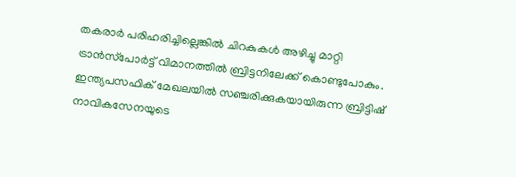തകരാര്‍ പരിഹരിച്ചില്ലെങ്കില്‍ ചിറകുകള്‍ അഴിച്ചു മാറ്റി ട്രാന്‍സ്‌പോര്‍ട്ട് വിമാനത്തില്‍ ബ്രിട്ടനിലേക്ക് കൊണ്ടുപോകും. ഇന്ത്യപസഫിക് മേഖലയില്‍ സഞ്ചരിക്കുകയായിരുന്ന ബ്രിട്ടിഷ് നാവികസേനയുടെ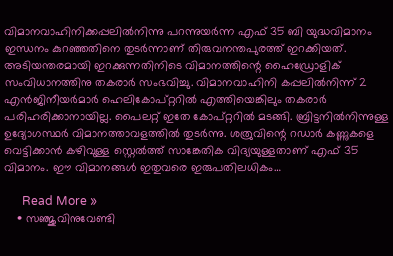വിമാനവാഹിനിക്കപ്പലില്‍നിന്നു പറന്നുയര്‍ന്ന എഫ് 35 ബി യുദ്ധവിമാനം ഇന്ധനം കുറഞ്ഞതിനെ തുടര്‍ന്നാണ് തിരുവനന്തപുരത്ത് ഇറക്കിയത്. അടിയന്തരമായി ഇറക്കുന്നതിനിടെ വിമാനത്തിന്റെ ഹൈഡ്രോളിക് സംവിധാനത്തിനു തകരാര്‍ സംഭവിച്ചു. വിമാനവാഹിനി കപ്പലില്‍നിന്ന് 2 എന്‍ജിനീയര്‍മാര്‍ ഹെലികോപ്റ്ററില്‍ എത്തിയെങ്കിലും തകരാര്‍ പരിഹരിക്കാനായില്ല. പൈലറ്റ് ഇതേ കോപ്റ്ററില്‍ മടങ്ങി. ബ്രിട്ടനില്‍നിന്നുള്ള ഉദ്യോഗസ്ഥര്‍ വിമാനത്താവളത്തില്‍ തുടര്‍ന്നു. ശത്രുവിന്റെ റഡാര്‍ കണ്ണുകളെ വെട്ടിക്കാന്‍ കഴിവുള്ള സ്റ്റെല്‍ത്ത് സാങ്കേതിക വിദ്യയുള്ളതാണ് എഫ് 35 വിമാനം. ഈ വിമാനങ്ങള്‍ ഇതുവരെ ഇരുപതിലധികം…

      Read More »
    • സഞ്ജുവിനുവേണ്ടി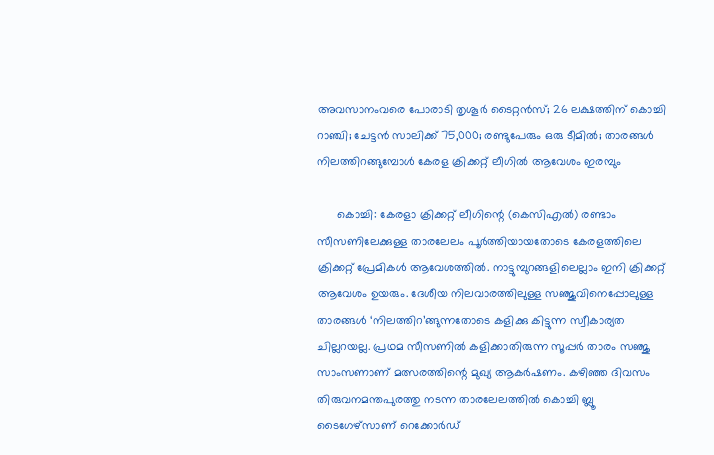അവസാനംവരെ പോരാടി തൃശൂര്‍ ടൈറ്റന്‍സ്; 26 ലക്ഷത്തിന് കൊച്ചി റാഞ്ചി; ചേട്ടന്‍ സാലിക്ക് 75,000; രണ്ടുപേരും ഒരു ടീമില്‍; താരങ്ങള്‍ നിലത്തിറങ്ങുമ്പോള്‍ കേരള ക്രിക്കറ്റ് ലീഗില്‍ ആവേശം ഇരമ്പും

      കൊച്ചി: കേരളാ ക്രിക്കറ്റ് ലീഗിന്റെ (കെസിഎല്‍) രണ്ടാം സീസണിലേക്കുള്ള താരലേലം പൂര്‍ത്തിയായതോടെ കേരളത്തിലെ ക്രിക്കറ്റ് പ്രേമികള്‍ ആവേശത്തില്‍. നാട്ടുമ്പുറങ്ങളിലെല്ലാം ഇനി ക്രിക്കറ്റ് ആവേശം ഉയരും. ദേശീയ നിലവാരത്തിലുള്ള സഞ്ജുവിനെപ്പോലുള്ള താരങ്ങള്‍ ‘നിലത്തിറ’ങ്ങുന്നതോടെ കളിക്കു കിട്ടുന്ന സ്വീകാര്യത ചില്ലറയല്ല. പ്രഥമ സീസണില്‍ കളിക്കാതിരുന്ന സൂപ്പര്‍ താരം സഞ്ജു സാംസണാണ് മത്സരത്തിന്റെ മുഖ്യ ആകര്‍ഷണം. കഴിഞ്ഞ ദിവസം തിരുവനമന്തപുരത്തു നടന്ന താരലേലത്തില്‍ കൊച്ചി ബ്ലൂ ടൈഗേഴ്സാണ് റെക്കോര്‍ഡ്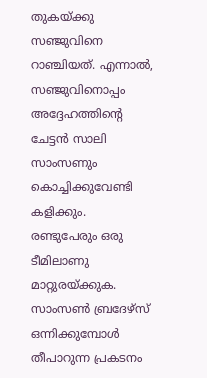തുകയ്ക്കു സഞ്ജുവിനെ റാഞ്ചിയത്. എന്നാല്‍, സഞ്ജുവിനൊപ്പം അദ്ദേഹത്തിന്റെ ചേട്ടന്‍ സാലി സാംസണും കൊച്ചിക്കുവേണ്ടി കളിക്കും. രണ്ടുപേരും ഒരു ടീമിലാണു മാറ്റുരയ്ക്കുക. സാംസണ്‍ ബ്രദേഴ്സ് ഒന്നിക്കുമ്പോള്‍ തീപാറുന്ന പ്രകടനം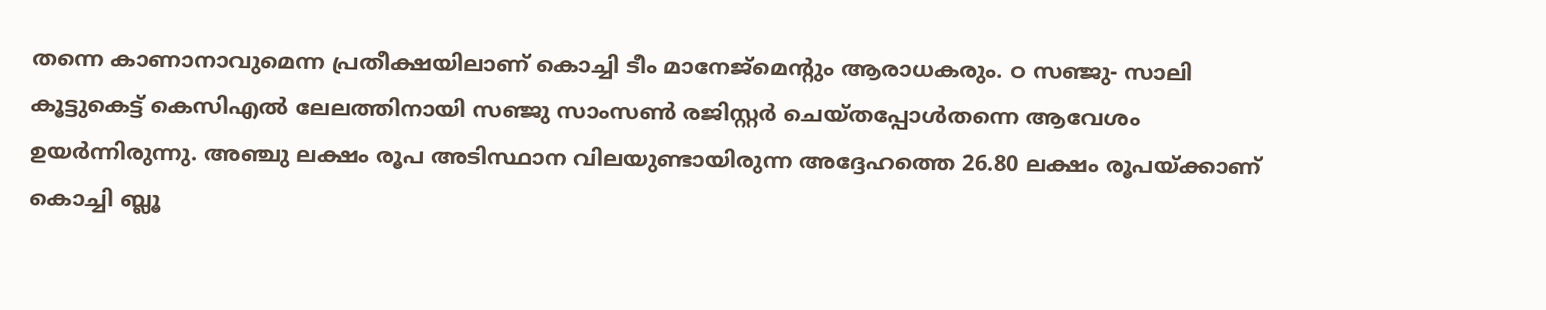തന്നെ കാണാനാവുമെന്ന പ്രതീക്ഷയിലാണ് കൊച്ചി ടീം മാനേജ്മെന്റും ആരാധകരും. ഠ സഞ്ജു- സാലി കൂട്ടുകെട്ട് കെസിഎല്‍ ലേലത്തിനായി സഞ്ജു സാംസണ്‍ രജിസ്റ്റര്‍ ചെയ്തപ്പോള്‍തന്നെ ആവേശം ഉയര്‍ന്നിരുന്നു. അഞ്ചു ലക്ഷം രൂപ അടിസ്ഥാന വിലയുണ്ടായിരുന്ന അദ്ദേഹത്തെ 26.80 ലക്ഷം രൂപയ്ക്കാണ് കൊച്ചി ബ്ലൂ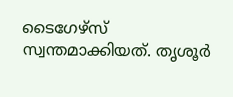ടൈഗേഴ്സ് സ്വന്തമാക്കിയത്. തൃശൂര്‍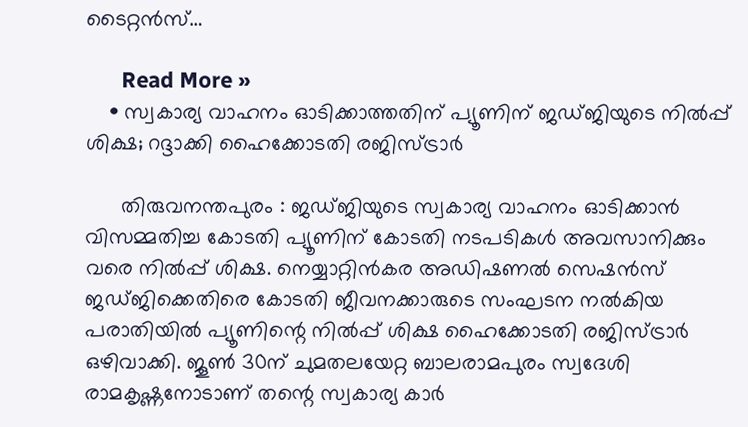ടൈറ്റന്‍സ്…

      Read More »
    • സ്വകാര്യ വാഹനം ഓടിക്കാത്തതിന് പ്യൂണിന് ജഡ്ജിയുടെ നില്‍പ്പ് ശിക്ഷ; റദ്ദാക്കി ഹൈക്കോടതി രജിസ്ട്രാര്‍

      തിരുവനന്തപുരം : ജഡ്ജിയുടെ സ്വകാര്യ വാഹനം ഓടിക്കാന്‍ വിസമ്മതിച്ച കോടതി പ്യൂണിന് കോടതി നടപടികള്‍ അവസാനിക്കും വരെ നില്‍പ്പ് ശിക്ഷ. നെയ്യാറ്റിന്‍കര അഡിഷണല്‍ സെഷന്‍സ് ജഡ്ജിക്കെതിരെ കോടതി ജീവനക്കാരുടെ സംഘടന നല്‍കിയ പരാതിയില്‍ പ്യൂണിന്റെ നില്‍പ്പ് ശിക്ഷ ഹൈക്കോടതി രജിസ്ട്രാര്‍ ഒഴിവാക്കി. ജൂണ്‍ 30ന് ചുമതലയേറ്റ ബാലരാമപുരം സ്വദേശി രാമകൃഷ്ണനോടാണ് തന്റെ സ്വകാര്യ കാര്‍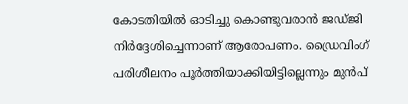കോടതിയില്‍ ഓടിച്ചു കൊണ്ടുവരാന്‍ ജഡ്ജി നിര്‍ദ്ദേശിച്ചെന്നാണ് ആരോപണം. ഡ്രൈവിംഗ് പരിശീലനം പൂര്‍ത്തിയാക്കിയിട്ടില്ലെന്നും മുന്‍പ്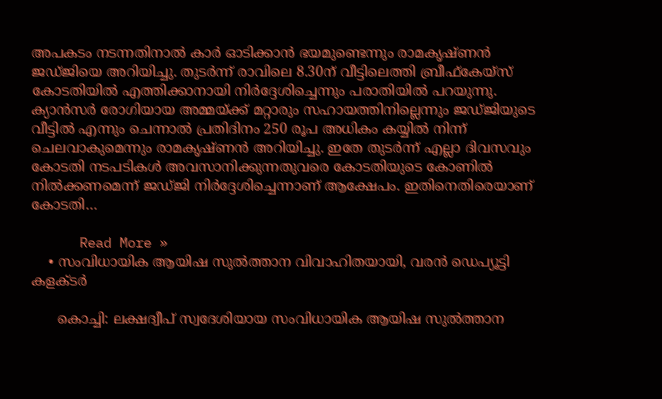അപകടം നടന്നതിനാല്‍ കാര്‍ ഓടിക്കാന്‍ ഭയമുണ്ടെന്നും രാമകൃഷ്ണന്‍ ജഡ്ജിയെ അറിയിച്ചു. തുടര്‍ന്ന് രാവിലെ 8.30ന് വീട്ടിലെത്തി ബ്രീഫ്കേയ്‌സ് കോടതിയില്‍ എത്തിക്കാനായി നിര്‍ദ്ദേശിച്ചെന്നും പരാതിയില്‍ പറയുന്നു. ക്യാന്‍സര്‍ രോഗിയായ അമ്മയ്ക്ക് മറ്റാരും സഹായത്തിനില്ലെന്നും ജഡ്ജിയുടെ വീട്ടില്‍ എന്നും ചെന്നാല്‍ പ്രതിദിനം 250 രൂപ അധികം കയ്യില്‍ നിന്ന് ചെലവാകുമെന്നും രാമകൃഷ്ണന്‍ അറിയിച്ചു. ഇതേ തുടര്‍ന്ന് എല്ലാ ദിവസവും കോടതി നടപടികള്‍ അവസാനിക്കുന്നതുവരെ കോടതിയുടെ കോണില്‍ നില്‍ക്കണമെന്ന് ജഡ്ജി നിര്‍ദ്ദേശിച്ചെന്നാണ് ആക്ഷേപം. ഇതിനെതിരെയാണ് കോടതി…

      Read More »
    • സംവിധായിക ആയിഷ സുല്‍ത്താന വിവാഹിതയായി, വരന്‍ ഡെപ്യൂട്ടി കളക്ടര്‍

      കൊച്ചി: ലക്ഷദ്വീപ് സ്വദേശിയായ സംവിധായിക ആയിഷ സുല്‍ത്താന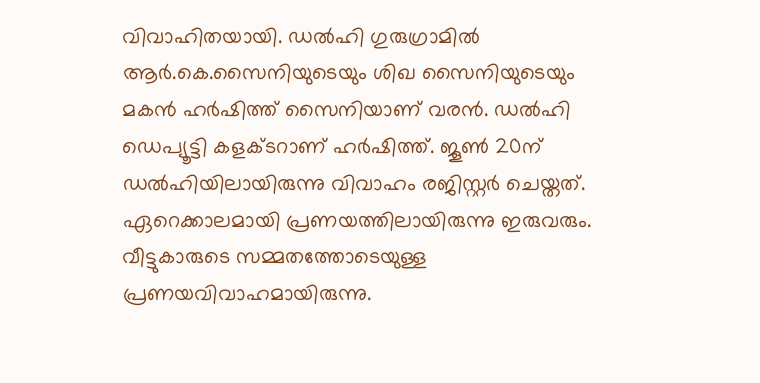വിവാഹിതയായി. ഡല്‍ഹി ഗുരുഗ്രാമില്‍ ആര്‍.കെ.സൈനിയുടെയും ശിഖ സൈനിയുടെയും മകന്‍ ഹര്‍ഷിത്ത് സൈനിയാണ് വരന്‍. ഡല്‍ഹി ഡെപ്യൂട്ടി കളക്ടറാണ് ഹര്‍ഷിത്ത്. ജൂണ്‍ 20ന് ഡല്‍ഹിയിലായിരുന്നു വിവാഹം രജിസ്റ്റര്‍ ചെയ്തത്. ഏറെക്കാലമായി പ്രണയത്തിലായിരുന്നു ഇരുവരും. വീട്ടുകാരുടെ സമ്മതത്തോടെയുള്ള പ്രണയവിവാഹമായിരുന്നു.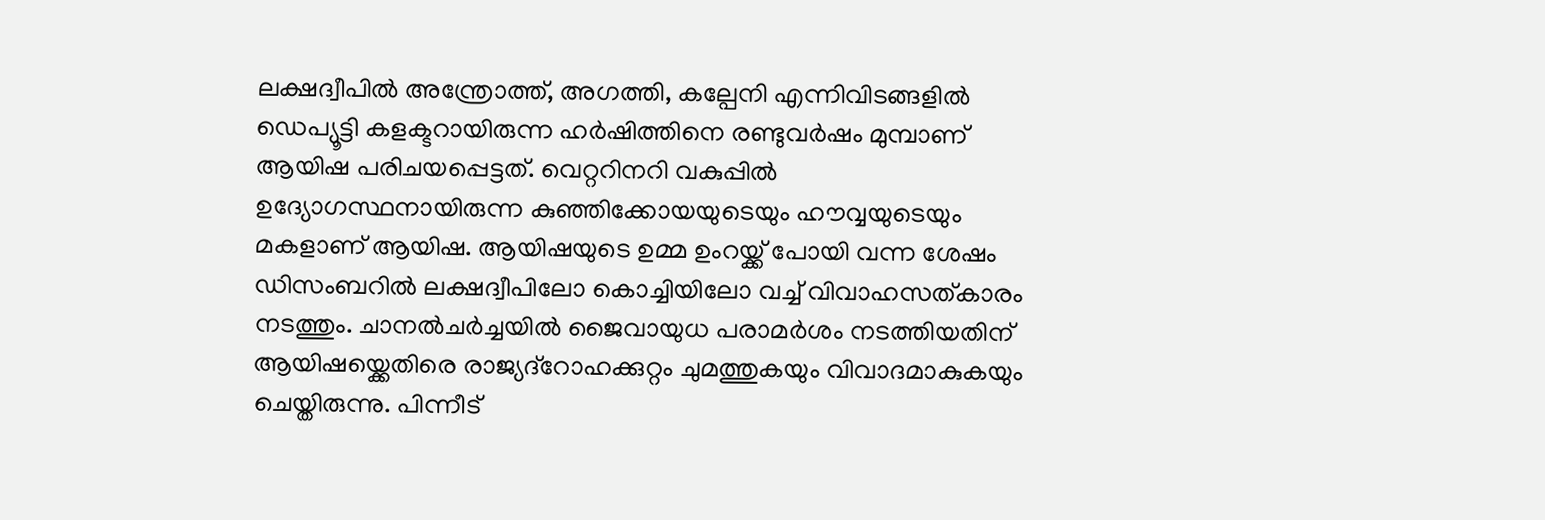ലക്ഷദ്വീപില്‍ അന്ത്രോത്ത്, അഗത്തി, കല്പേനി എന്നിവിടങ്ങളില്‍ ഡെപ്യൂട്ടി കളക്ടറായിരുന്ന ഹര്‍ഷിത്തിനെ രണ്ടുവര്‍ഷം മുമ്പാണ് ആയിഷ പരിചയപ്പെട്ടത്. വെറ്ററിനറി വകുപ്പില്‍ ഉദ്യോഗസ്ഥനായിരുന്ന കുഞ്ഞിക്കോയയുടെയും ഹൗവ്വയുടെയും മകളാണ് ആയിഷ. ആയിഷയുടെ ഉമ്മ ഉംറയ്ക്ക് പോയി വന്ന ശേഷം ഡിസംബറില്‍ ലക്ഷദ്വീപിലോ കൊച്ചിയിലോ വച്ച് വിവാഹസത്കാരം നടത്തും. ചാനല്‍ചര്‍ച്ചയില്‍ ജൈവായുധ പരാമര്‍ശം നടത്തിയതിന് ആയിഷയ്ക്കെതിരെ രാജ്യദ്റോഹക്കുറ്റം ചുമത്തുകയും വിവാദമാകുകയും ചെയ്തിരുന്നു. പിന്നീട്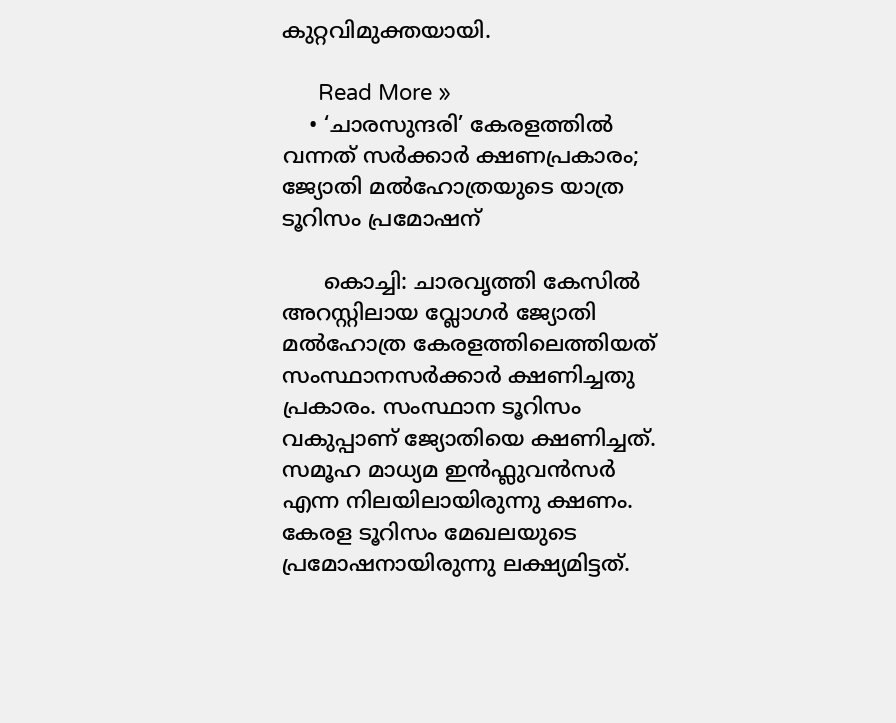കുറ്റവിമുക്തയായി.

      Read More »
    • ‘ചാരസുന്ദരി’ കേരളത്തില്‍ വന്നത് സര്‍ക്കാര്‍ ക്ഷണപ്രകാരം; ജ്യോതി മല്‍ഹോത്രയുടെ യാത്ര ടൂറിസം പ്രമോഷന്

      കൊച്ചി: ചാരവൃത്തി കേസില്‍ അറസ്റ്റിലായ വ്ലോഗര്‍ ജ്യോതി മല്‍ഹോത്ര കേരളത്തിലെത്തിയത് സംസ്ഥാനസര്‍ക്കാര്‍ ക്ഷണിച്ചതു പ്രകാരം. സംസ്ഥാന ടൂറിസം വകുപ്പാണ് ജ്യോതിയെ ക്ഷണിച്ചത്. സമൂഹ മാധ്യമ ഇന്‍ഫ്ലുവന്‍സര്‍ എന്ന നിലയിലായിരുന്നു ക്ഷണം. കേരള ടൂറിസം മേഖലയുടെ പ്രമോഷനായിരുന്നു ലക്ഷ്യമിട്ടത്.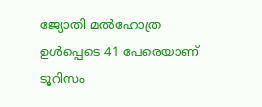ജ്യോതി മല്‍ഹോത്ര ഉള്‍പ്പെടെ 41 പേരെയാണ് ടൂറിസം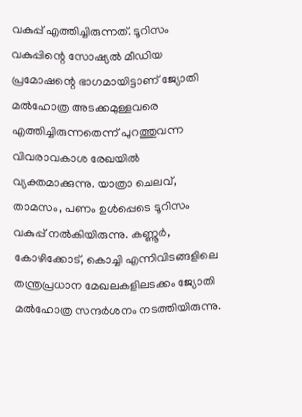വകുപ്പ് എത്തിച്ചിരുന്നത്. ടൂറിസം വകുപ്പിന്റെ സോഷ്യല്‍ മീഡിയ പ്രമോഷന്റെ ഭാഗമായിട്ടാണ് ജ്യോതി മല്‍ഹോത്ര അടക്കമുള്ളവരെ എത്തിച്ചിരുന്നതെന്ന് പുറത്തുവന്ന വിവരാവകാശ രേഖയില്‍ വ്യക്തമാക്കുന്നു. യാത്രാ ചെലവ്, താമസം, പണം ഉള്‍പ്പെടെ ടൂറിസം വകുപ്പ് നല്‍കിയിരുന്നു. കണ്ണൂര്‍, കോഴിക്കോട്, കൊച്ചി എന്നിവിടങ്ങളിലെ തന്ത്രപ്രധാന മേഖലകളിലടക്കം ജ്യോതി മല്‍ഹോത്ര സന്ദര്‍ശനം നടത്തിയിരുന്നു.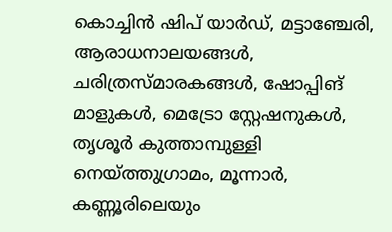കൊച്ചിന്‍ ഷിപ് യാര്‍ഡ്, മട്ടാഞ്ചേരി, ആരാധനാലയങ്ങള്‍, ചരിത്രസ്മാരകങ്ങള്‍, ഷോപ്പിങ് മാളുകള്‍, മെട്രോ സ്റ്റേഷനുകള്‍, തൃശൂര്‍ കുത്താമ്പുള്ളി നെയ്ത്തുഗ്രാമം, മൂന്നാര്‍, കണ്ണൂരിലെയും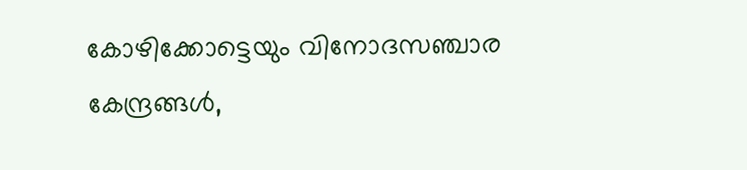കോഴിക്കോട്ടെയും വിനോദസഞ്ചാര കേന്ദ്രങ്ങള്‍,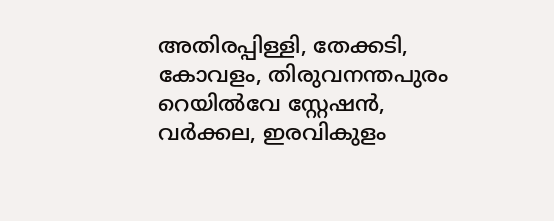അതിരപ്പിള്ളി, തേക്കടി, കോവളം, തിരുവനന്തപുരം റെയില്‍വേ സ്റ്റേഷന്‍, വര്‍ക്കല, ഇരവികുളം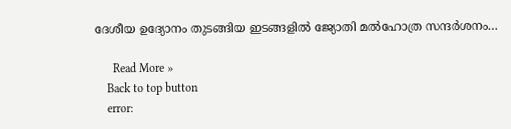ദേശീയ ഉദ്യോനം തുടങ്ങിയ ഇടങ്ങളില്‍ ജ്യോതി മല്‍ഹോത്ര സന്ദര്‍ശനം…

      Read More »
    Back to top button
    error: